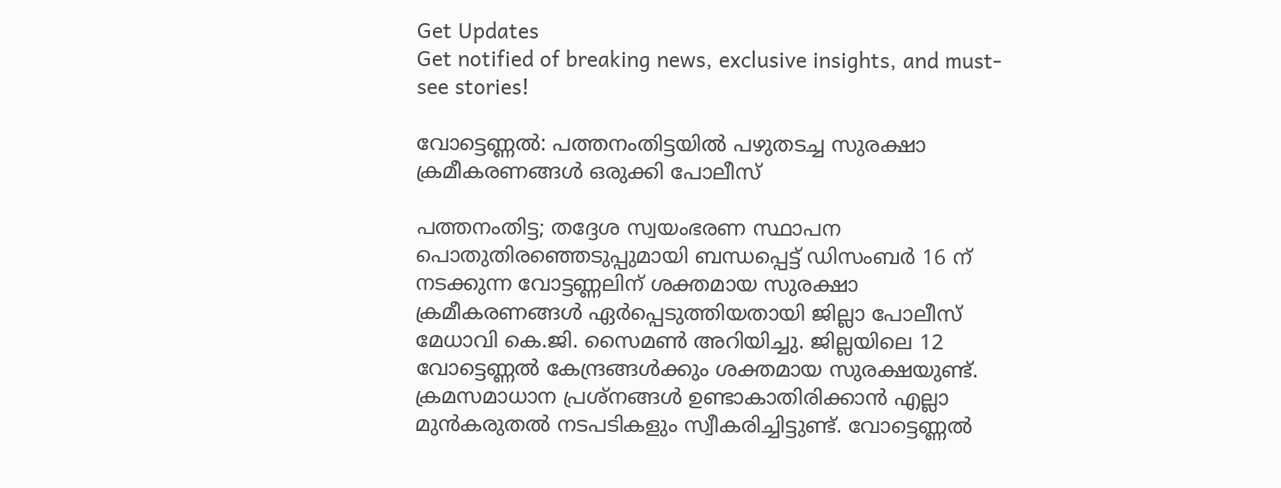Get Updates
Get notified of breaking news, exclusive insights, and must-see stories!

വോട്ടെണ്ണല്‍: പത്തനംതിട്ടയില്‍ പഴുതടച്ച സുരക്ഷാ ക്രമീകരണങ്ങള്‍ ഒരുക്കി പോലീസ്

പത്തനംതിട്ട; തദ്ദേശ സ്വയംഭരണ സ്ഥാപന പൊതുതിരഞ്ഞെടുപ്പുമായി ബന്ധപ്പെട്ട് ഡിസംബര്‍ 16 ന് നടക്കുന്ന വോട്ടണ്ണലിന് ശക്തമായ സുരക്ഷാ ക്രമീകരണങ്ങള്‍ ഏര്‍പ്പെടുത്തിയതായി ജില്ലാ പോലീസ് മേധാവി കെ.ജി. സൈമണ്‍ അറിയിച്ചു. ജില്ലയിലെ 12 വോട്ടെണ്ണല്‍ കേന്ദ്രങ്ങള്‍ക്കും ശക്തമായ സുരക്ഷയുണ്ട്. ക്രമസമാധാന പ്രശ്‌നങ്ങള്‍ ഉണ്ടാകാതിരിക്കാന്‍ എല്ലാ മുന്‍കരുതല്‍ നടപടികളും സ്വീകരിച്ചിട്ടുണ്ട്. വോട്ടെണ്ണല്‍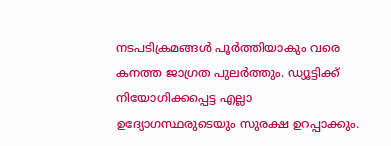നടപടിക്രമങ്ങള്‍ പൂര്‍ത്തിയാകും വരെ കനത്ത ജാഗ്രത പുലര്‍ത്തും. ഡ്യൂട്ടിക്ക് നിയോഗിക്കപ്പെട്ട എല്ലാ ഉദ്യോഗസ്ഥരുടെയും സുരക്ഷ ഉറപ്പാക്കും.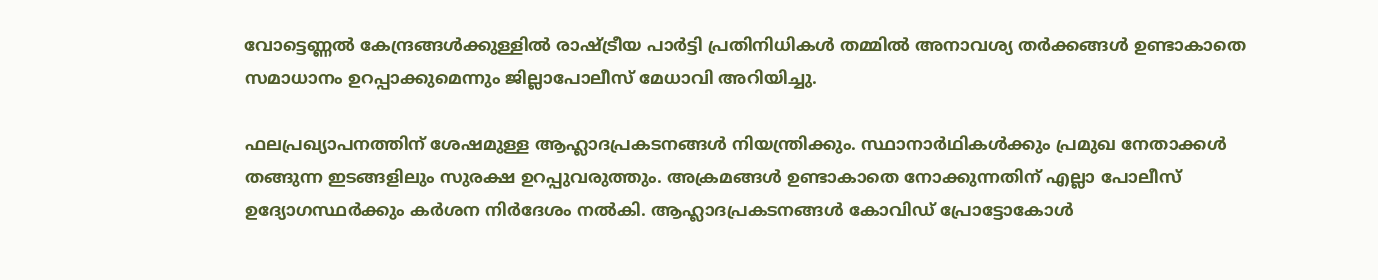വോട്ടെണ്ണല്‍ കേന്ദ്രങ്ങള്‍ക്കുള്ളില്‍ രാഷ്ട്രീയ പാര്‍ട്ടി പ്രതിനിധികള്‍ തമ്മില്‍ അനാവശ്യ തര്‍ക്കങ്ങള്‍ ഉണ്ടാകാതെ സമാധാനം ഉറപ്പാക്കുമെന്നും ജില്ലാപോലീസ് മേധാവി അറിയിച്ചു.

ഫലപ്രഖ്യാപനത്തിന് ശേഷമുള്ള ആഹ്ലാദപ്രകടനങ്ങള്‍ നിയന്ത്രിക്കും. സ്ഥാനാര്‍ഥികള്‍ക്കും പ്രമുഖ നേതാക്കള്‍ തങ്ങുന്ന ഇടങ്ങളിലും സുരക്ഷ ഉറപ്പുവരുത്തും. അക്രമങ്ങള്‍ ഉണ്ടാകാതെ നോക്കുന്നതിന് എല്ലാ പോലീസ് ഉദ്യോഗസ്ഥര്‍ക്കും കര്‍ശന നിര്‍ദേശം നല്‍കി. ആഹ്ലാദപ്രകടനങ്ങള്‍ കോവിഡ് പ്രോട്ടോകോള്‍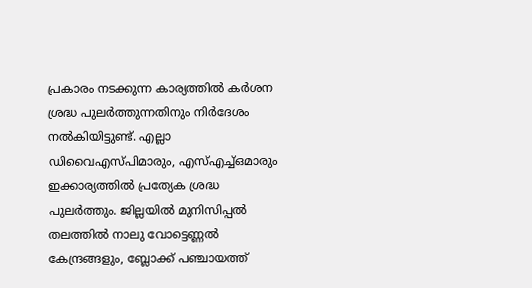പ്രകാരം നടക്കുന്ന കാര്യത്തില്‍ കര്‍ശന ശ്രദ്ധ പുലര്‍ത്തുന്നതിനും നിര്‍ദേശം നല്‍കിയിട്ടുണ്ട്. എല്ലാ ഡിവൈഎസ്പിമാരും, എസ്എച്ച്ഒമാരും ഇക്കാര്യത്തില്‍ പ്രത്യേക ശ്രദ്ധ പുലര്‍ത്തും. ജില്ലയില്‍ മുനിസിപ്പല്‍ തലത്തില്‍ നാലു വോട്ടെണ്ണല്‍ കേന്ദ്രങ്ങളും, ബ്ലോക്ക് പഞ്ചായത്ത്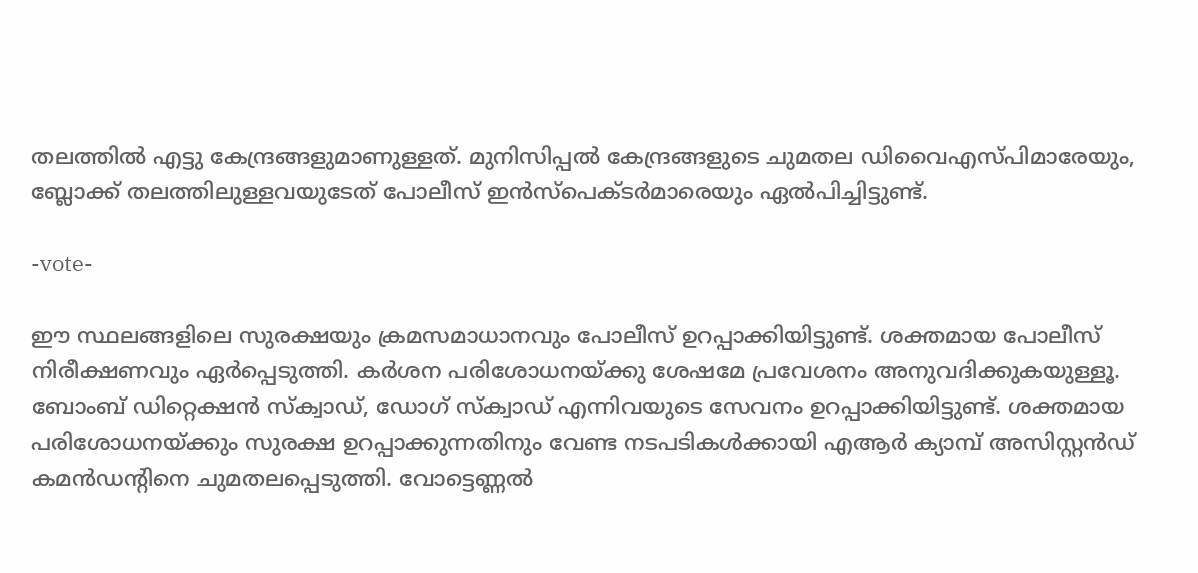തലത്തില്‍ എട്ടു കേന്ദ്രങ്ങളുമാണുള്ളത്. മുനിസിപ്പല്‍ കേന്ദ്രങ്ങളുടെ ചുമതല ഡിവൈഎസ്പിമാരേയും, ബ്ലോക്ക് തലത്തിലുള്ളവയുടേത് പോലീസ് ഇന്‍സ്പെക്ടര്‍മാരെയും ഏല്‍പിച്ചിട്ടുണ്ട്.

-vote-

ഈ സ്ഥലങ്ങളിലെ സുരക്ഷയും ക്രമസമാധാനവും പോലീസ് ഉറപ്പാക്കിയിട്ടുണ്ട്. ശക്തമായ പോലീസ് നിരീക്ഷണവും ഏര്‍പ്പെടുത്തി. കര്‍ശന പരിശോധനയ്ക്കു ശേഷമേ പ്രവേശനം അനുവദിക്കുകയുള്ളൂ. ബോംബ് ഡിറ്റെക്ഷന്‍ സ്‌ക്വാഡ്, ഡോഗ് സ്‌ക്വാഡ് എന്നിവയുടെ സേവനം ഉറപ്പാക്കിയിട്ടുണ്ട്. ശക്തമായ പരിശോധനയ്ക്കും സുരക്ഷ ഉറപ്പാക്കുന്നതിനും വേണ്ട നടപടികള്‍ക്കായി എആര്‍ ക്യാമ്പ് അസിസ്റ്റന്‍ഡ് കമന്‍ഡന്റിനെ ചുമതലപ്പെടുത്തി. വോട്ടെണ്ണല്‍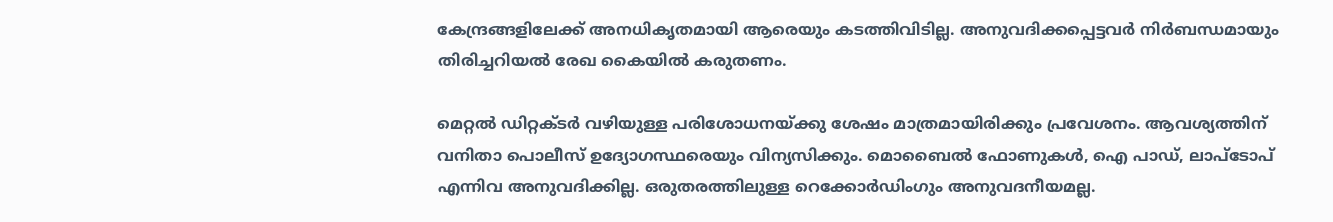കേന്ദ്രങ്ങളിലേക്ക് അനധികൃതമായി ആരെയും കടത്തിവിടില്ല. അനുവദിക്കപ്പെട്ടവര്‍ നിര്‍ബന്ധമായും തിരിച്ചറിയല്‍ രേഖ കൈയില്‍ കരുതണം.

മെറ്റല്‍ ഡിറ്റക്ടര്‍ വഴിയുള്ള പരിശോധനയ്ക്കു ശേഷം മാത്രമായിരിക്കും പ്രവേശനം. ആവശ്യത്തിന് വനിതാ പൊലീസ് ഉദ്യോഗസ്ഥരെയും വിന്യസിക്കും. മൊബൈല്‍ ഫോണുകള്‍, ഐ പാഡ്, ലാപ്‌ടോപ് എന്നിവ അനുവദിക്കില്ല. ഒരുതരത്തിലുള്ള റെക്കോര്‍ഡിംഗും അനുവദനീയമല്ല.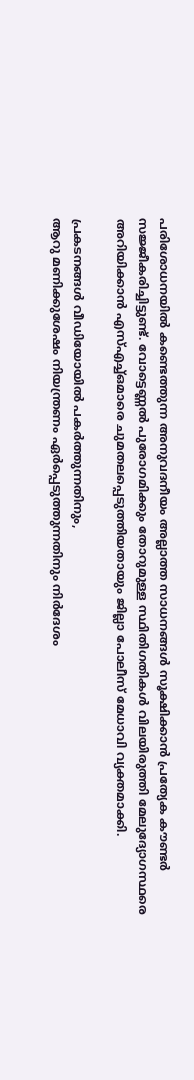പരിശോധനയില്‍ കണ്ടെത്തുന്ന അനുവദനീയം അല്ലാത്ത സാധനങ്ങള്‍ സൂക്ഷിക്കാന്‍ പ്രത്യേക കൗണ്ടര്‍ സജ്ജീകരിച്ചിട്ടുണ്ട്. വോട്ടെണ്ണല്‍ പുരോഗമിക്കും തോറുമുള്ള സ്ഥിതിഗതികള്‍ വിലയിരുത്തി മേലുദ്യോഗസ്ഥരെ അറിയിക്കാന്‍ എസ്എച്ച്ഒമാരെ ചുമതലപ്പെടുത്തിയതായും ജില്ലാ പോലീസ് മേധാവി വ്യക്തമാക്കി.

പ്രകടനങ്ങള്‍ വീഡിയോയില്‍ പകര്‍ത്തുന്നതിനും,
ആറു മണിക്കുശേഷം നിയന്ത്രണം ഏര്‍പ്പെടുത്തുന്നതിനും നിര്‍ദേശം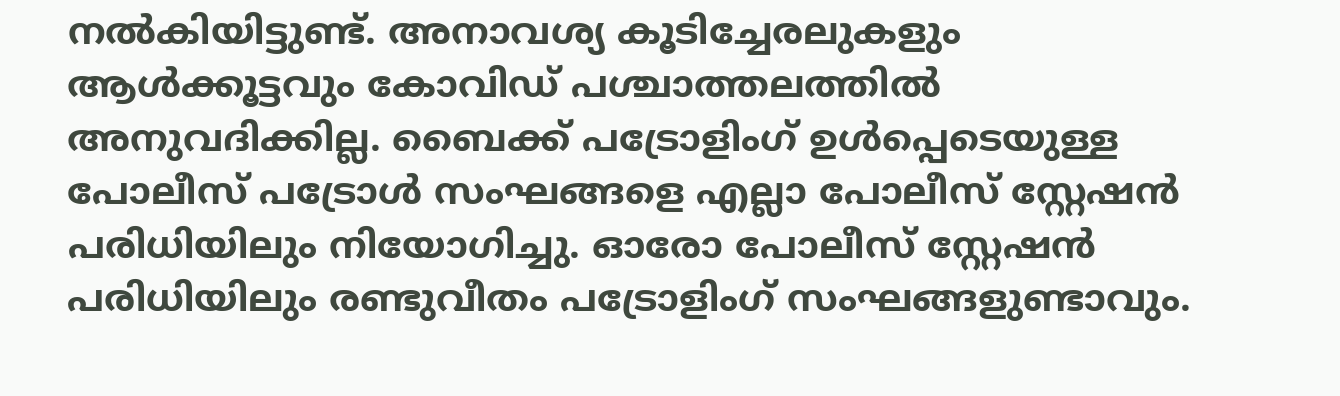നല്‍കിയിട്ടുണ്ട്. അനാവശ്യ കൂടിച്ചേരലുകളും ആള്‍ക്കൂട്ടവും കോവിഡ് പശ്ചാത്തലത്തില്‍ അനുവദിക്കില്ല. ബൈക്ക് പട്രോളിംഗ് ഉള്‍പ്പെടെയുള്ള പോലീസ് പട്രോള്‍ സംഘങ്ങളെ എല്ലാ പോലീസ് സ്റ്റേഷന്‍ പരിധിയിലും നിയോഗിച്ചു. ഓരോ പോലീസ് സ്റ്റേഷന്‍ പരിധിയിലും രണ്ടുവീതം പട്രോളിംഗ് സംഘങ്ങളുണ്ടാവും.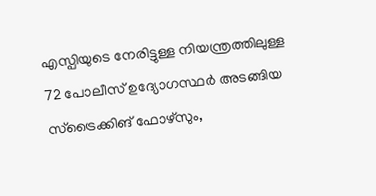എസ്പിയുടെ നേരിട്ടുള്ള നിയന്ത്രത്തിലുള്ള 72 പോലീസ് ഉദ്യോഗസ്ഥര്‍ അടങ്ങിയ സ്ട്രൈക്കിങ് ഫോഴ്സും,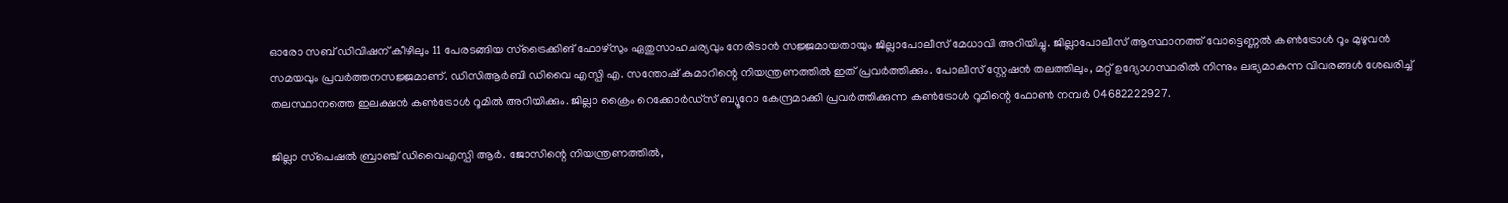ഓരോ സബ് ഡിവിഷന് കീഴിലും 11 പേരടങ്ങിയ സ്ട്രൈക്കിങ് ഫോഴ്സും ഏതുസാഹചര്യവും നേരിടാന്‍ സജ്ജമായതായും ജില്ലാപോലീസ് മേധാവി അറിയിച്ചു. ജില്ലാപോലീസ് ആസ്ഥാനത്ത് വോട്ടെണ്ണല്‍ കണ്‍ട്രോള്‍ റൂം മുഴുവന്‍ സമയവും പ്രവര്‍ത്തനസജ്ജമാണ്. ഡിസിആര്‍ബി ഡിവൈ എസ്പി എ. സന്തോഷ് കുമാറിന്റെ നിയന്ത്രണത്തില്‍ ഇത് പ്രവര്‍ത്തിക്കും. പോലീസ് സ്റ്റേഷന്‍ തലത്തിലും, മറ്റ് ഉദ്യോഗസ്ഥരില്‍ നിന്നും ലഭ്യമാകുന്ന വിവരങ്ങള്‍ ശേഖരിച്ച് തലസ്ഥാനത്തെ ഇലക്ഷന്‍ കണ്‍ട്രോള്‍ റൂമില്‍ അറിയിക്കും. ജില്ലാ ക്രൈം റെക്കോര്‍ഡ്സ് ബ്യൂറോ കേന്ദ്രമാക്കി പ്രവര്‍ത്തിക്കുന്ന കണ്‍ട്രോള്‍ റൂമിന്റെ ഫോണ്‍ നമ്പര്‍ 04682222927.

ജില്ലാ സ്‌പെഷല്‍ ബ്രാഞ്ച് ഡിവൈഎസ്പി ആര്‍. ജോസിന്റെ നിയന്ത്രണത്തില്‍,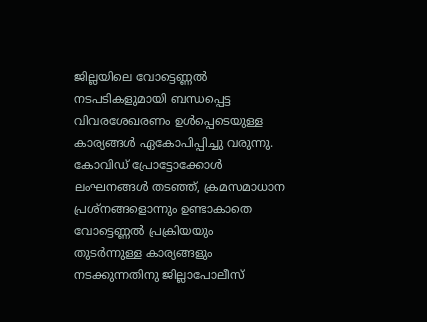ജില്ലയിലെ വോട്ടെണ്ണല്‍ നടപടികളുമായി ബന്ധപ്പെട്ട വിവരശേഖരണം ഉള്‍പ്പെടെയുള്ള കാര്യങ്ങള്‍ ഏകോപിപ്പിച്ചു വരുന്നു. കോവിഡ് പ്രോട്ടോക്കോള്‍ ലംഘനങ്ങള്‍ തടഞ്ഞ്, ക്രമസമാധാന പ്രശ്‌നങ്ങളൊന്നും ഉണ്ടാകാതെ വോട്ടെണ്ണല്‍ പ്രക്രിയയും തുടര്‍ന്നുള്ള കാര്യങ്ങളും നടക്കുന്നതിനു ജില്ലാപോലീസ്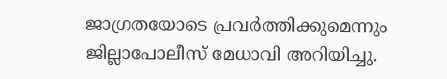ജാഗ്രതയോടെ പ്രവര്‍ത്തിക്കുമെന്നും ജില്ലാപോലീസ് മേധാവി അറിയിച്ചു.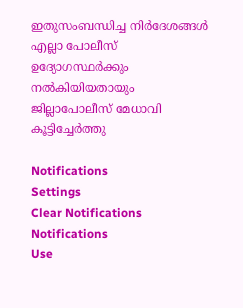ഇതുസംബന്ധിച്ച നിര്‍ദേശങ്ങള്‍ എല്ലാ പോലീസ് ഉദ്യോഗസ്ഥര്‍ക്കും നല്‍കിയിയതായും ജില്ലാപോലീസ് മേധാവി കൂട്ടിച്ചേര്‍ത്തു

Notifications
Settings
Clear Notifications
Notifications
Use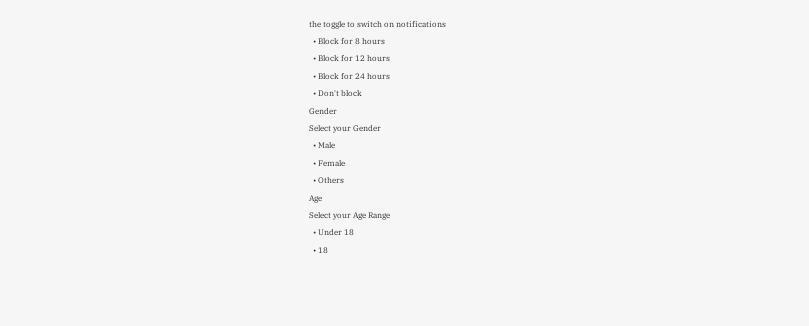the toggle to switch on notifications
  • Block for 8 hours
  • Block for 12 hours
  • Block for 24 hours
  • Don't block
Gender
Select your Gender
  • Male
  • Female
  • Others
Age
Select your Age Range
  • Under 18
  • 18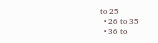to 25
  • 26 to 35
  • 36 to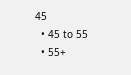45
  • 45 to 55
  • 55+